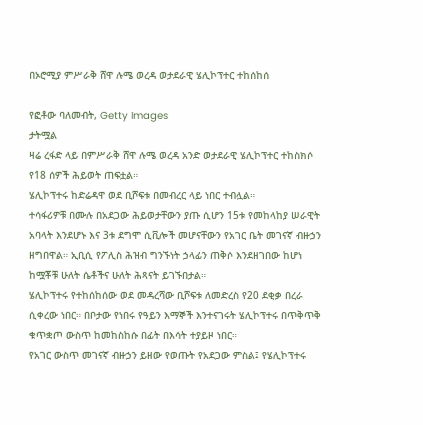በኦሮሚያ ምሥራቅ ሸዋ ሉሜ ወረዳ ወታደራዊ ሄሊኮፕተር ተከሰከሰ

የፎቶው ባለመብት, Getty Images
ታትሟል
ዛሬ ረፋድ ላይ በምሥራቅ ሸዋ ሉሜ ወረዳ አንድ ወታደራዊ ሄሊኮፕተር ተከስክሶ የ18 ሰዎች ሕይወት ጠፍቷል።
ሄሊኮፕተሩ ከድሬዳዋ ወደ ቢሾፍቱ በመብረር ላይ ነበር ተብሏል።
ተሳፋሪዎቹ በሙሉ በአደጋው ሕይወታቸውን ያጡ ሲሆን 15ቱ የመከላከያ ሠራዊት አባላት እንደሆኑ እና 3ቱ ደግሞ ሲቪሎች መሆናቸውን የአገር ቤት መገናኛ ብዙኃን ዘግበዋል። ኢቢሲ የፖሊስ ሕዝብ ግንኙነት ኃላፊን ጠቅሶ እንደዘገበው ከሆነ ከሟቾቹ ሁለት ሴቶችና ሁለት ሕጻናት ይገኙበታል።
ሄሊኮፕተሩ የተከሰከሰው ወደ መዳረሻው ቢሾፍቱ ለመድረስ የ20 ደቂቃ በረራ ሲቀረው ነበር። በቦታው የነበሩ የዓይን እማኞች እንተናገሩት ሄሊኮፕተሩ በጥቅጥቅ ቁጥቋጦ ውስጥ ከመከስከሱ በፊት በእሳት ተያይዞ ነበር።
የአገር ውስጥ መገናኛ ብዙኃን ይዘው የወጡት የአደጋው ምስል፤ የሄሊኮፕተሩ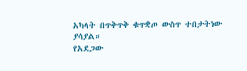አካላት በጥቅጥቅ ቁጥቋጦ ውስጥ ተበታትነው ያሳያል።
የአደጋው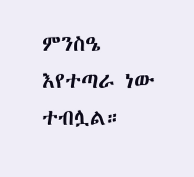ምንስዔ እየተጣራ ነው ተብሏል።